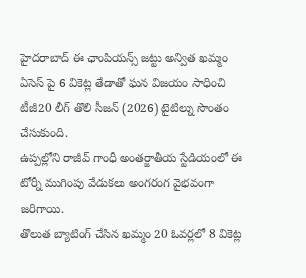హైదరాబాద్ ఈ ఛాంపియన్స్ జట్టు అన్విత ఖమ్మం ఏసెస్ పై 6 వికెట్ల తేడాతో ఘన విజయం సాధించి టీజీ20 లీగ్ తొలి సీజన్ (2026) టైటిల్ను సొంతం చేసుకుంది.
ఉప్పల్లోని రాజీవ్ గాంధీ అంతర్జాతీయ స్టేడియంలో ఈ టోర్నీ ముగింపు వేడుకలు అంగరంగ వైభవంగా జరిగాయి.
తొలుత బ్యాటింగ్ చేసిన ఖమ్మం 20 ఓవర్లలో 8 వికెట్ల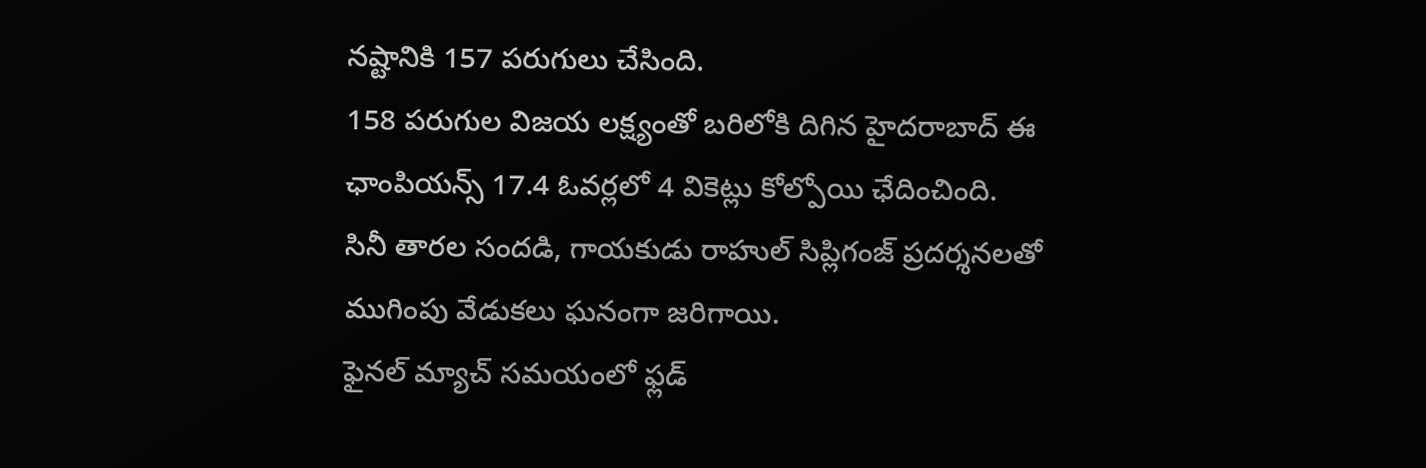నష్టానికి 157 పరుగులు చేసింది.
158 పరుగుల విజయ లక్ష్యంతో బరిలోకి దిగిన హైదరాబాద్ ఈ ఛాంపియన్స్ 17.4 ఓవర్లలో 4 వికెట్లు కోల్పోయి ఛేదించింది.
సినీ తారల సందడి, గాయకుడు రాహుల్ సిప్లిగంజ్ ప్రదర్శనలతో ముగింపు వేడుకలు ఘనంగా జరిగాయి.
ఫైనల్ మ్యాచ్ సమయంలో ఫ్లడ్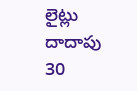లైట్లు దాదాపు 30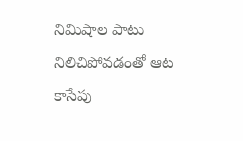నిమిషాల పాటు నిలిచిపోవడంతో ఆట కాసేపు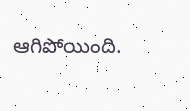ఆగిపోయింది.